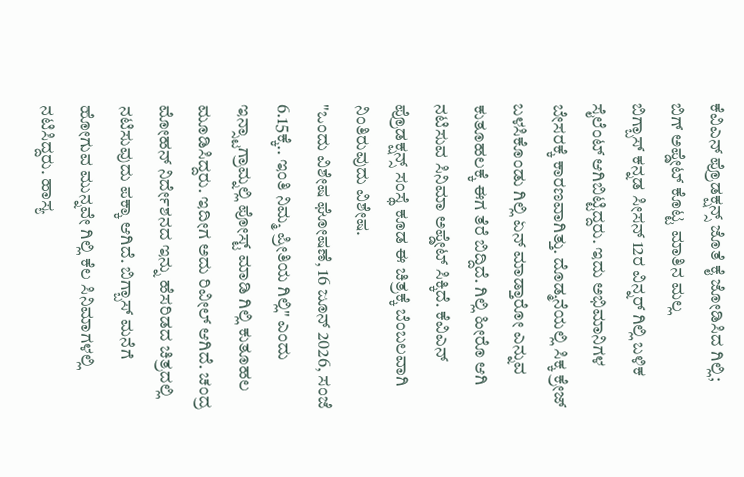ಕೆವಿಎನ್ ಪ್ರೊಡಕ್ಷನ್ಸ್ ಜೊತೆ ಕೈ ಜೋಡಿಸಿದ ಗಿಲ್ಲಿ; ಬಿಗ್ ಅಪ್ಡೇಟ್ ಕೊಟ್ಟ ಮಾತಿನ ಮಲ್ಲ
ಬಿಗ್ಬಾಸ್ ಕನ್ನಡ ಸೀಸನ್ 12ರ ವಿನ್ನರ್ ಗಿಲ್ಲಿ ಬಳಿಕ ಸೈಲೆಂಟ್ ಆಗಿಬಿಟ್ಟಿದ್ದರು. ಇದು ಅಭಿಮಾನಿಗಳ ಬೇಸರಕ್ಕೆ ಕಾರಣವಾಗಿತ್ತು. ದೊಡ್ಮನೆಯಲ್ಲಿ ಸಿಕ್ಕ ಕ್ರೇಜ್ ಬಳಸಿಕೊಂಡು ಗಿಲ್ಲಿ ಏನ್ ಮಾಡ್ತಾರೋ ಎನ್ನುವ ಕುತೂಹಲಕ್ಕೆ ಈಗ ತೆರೆ ಬಿದ್ದಿದೆ. ಗಿಲ್ಲಿ ಹೀರೊ ಆಗಿ ನಟಿಸುವ ಸಿನಿಮಾ ಅಪ್ಡೇಟ್ ಸಿಕ್ಕಿದೆ. ಕೆವಿಎನ್ ಪ್ರೊಡಕ್ಷನ್ಸ್ ಸಂಸ್ಥೆ ಕೂಡ ಈ ಚಿತ್ರಕ್ಕೆ ಬೆಂಬಲವಾಗಿ ನಿಂತಿರುವುದು ವಿಶೇಷ.
"ಒಂದು ವಿಶೇಷ ಘೋಷಣೆ, 16 ಜೂನ್ 2026, ಸಂಜೆ 6.15ಕ್ಕೆ.. ಇಂತಿ ನಿಮ್ಮ ಪ್ರೀತಿಯ ಗಿಲ್ಲಿ" ಎಂದು ಇನ್ಸ್ಟಾಗ್ರಾಮ್ನಲ್ಲಿ ಪೋಸ್ಟ್ ಮಾಡಿ ಗಿಲ್ಲಿ ಕುತೂಹಲ ಮೂಡಿಸಿದ್ದರು. ಇದೀಗ ಅದು ರಿವೀಲ್ ಆಗಿದೆ. ಚಂದ್ರ ಮೋಹನ್ ನಿರ್ದೇಶನದ ಇನ್ನು ಹೆಸರಿಡದ ಚಿತ್ರದಲ್ಲಿ ನಟಿಸುವುದು ಪಕ್ಕಾ ಆಗಿದೆ. ಬಿಗ್ಬಾಸ್ ಮನೆಗೆ ಹೋಗುವ ಮುನ್ನವೇ ಗಿಲ್ಲಿ ಕೆಲ ಸಿನಿಮಾಗಳಲ್ಲಿ ನಟಿಸಿದ್ದರು. ಹಾಸ್ಯ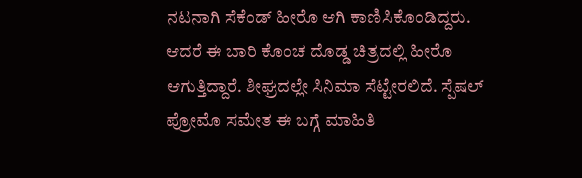ನಟನಾಗಿ ಸೆಕೆಂಡ್ ಹೀರೊ ಆಗಿ ಕಾಣಿಸಿಕೊಂಡಿದ್ದರು. ಆದರೆ ಈ ಬಾರಿ ಕೊಂಚ ದೊಡ್ಡ ಚಿತ್ರದಲ್ಲಿ ಹೀರೊ ಆಗುತ್ತಿದ್ದಾರೆ. ಶೀಘ್ರದಲ್ಲೇ ಸಿನಿಮಾ ಸೆಟ್ಟೇರಲಿದೆ. ಸ್ಪೆಷಲ್ ಪ್ರೋಮೊ ಸಮೇತ ಈ ಬಗ್ಗೆ ಮಾಹಿತಿ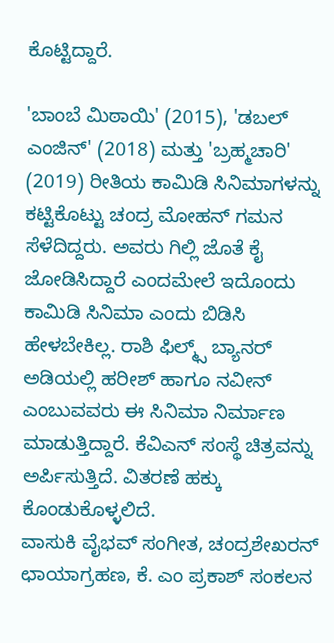ಕೊಟ್ಟಿದ್ದಾರೆ.

'ಬಾಂಬೆ ಮಿಠಾಯಿ' (2015), 'ಡಬಲ್ ಎಂಜಿನ್' (2018) ಮತ್ತು 'ಬ್ರಹ್ಮಚಾರಿ' (2019) ರೀತಿಯ ಕಾಮಿಡಿ ಸಿನಿಮಾಗಳನ್ನು ಕಟ್ಟಿಕೊಟ್ಟು ಚಂದ್ರ ಮೋಹನ್ ಗಮನ ಸೆಳೆದಿದ್ದರು. ಅವರು ಗಿಲ್ಲಿ ಜೊತೆ ಕೈ ಜೋಡಿಸಿದ್ದಾರೆ ಎಂದಮೇಲೆ ಇದೊಂದು ಕಾಮಿಡಿ ಸಿನಿಮಾ ಎಂದು ಬಿಡಿಸಿ ಹೇಳಬೇಕಿಲ್ಲ. ರಾಶಿ ಫಿಲ್ಮ್ಸ್ ಬ್ಯಾನರ್ ಅಡಿಯಲ್ಲಿ ಹರೀಶ್ ಹಾಗೂ ನವೀನ್ ಎಂಬುವವರು ಈ ಸಿನಿಮಾ ನಿರ್ಮಾಣ ಮಾಡುತ್ತಿದ್ದಾರೆ. ಕೆವಿಎನ್ ಸಂಸ್ಥೆ ಚಿತ್ರವನ್ನು ಅರ್ಪಿಸುತ್ತಿದೆ. ವಿತರಣೆ ಹಕ್ಕು ಕೊಂಡುಕೊಳ್ಳಲಿದೆ.
ವಾಸುಕಿ ವೈಭವ್ ಸಂಗೀತ, ಚಂದ್ರಶೇಖರನ್ ಛಾಯಾಗ್ರಹಣ, ಕೆ. ಎಂ ಪ್ರಕಾಶ್ ಸಂಕಲನ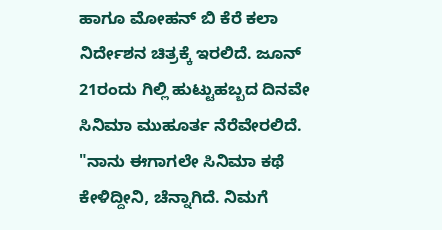ಹಾಗೂ ಮೋಹನ್ ಬಿ ಕೆರೆ ಕಲಾ ನಿರ್ದೇಶನ ಚಿತ್ರಕ್ಕೆ ಇರಲಿದೆ. ಜೂನ್ 21ರಂದು ಗಿಲ್ಲಿ ಹುಟ್ಟುಹಬ್ಬದ ದಿನವೇ ಸಿನಿಮಾ ಮುಹೂರ್ತ ನೆರೆವೇರಲಿದೆ. "ನಾನು ಈಗಾಗಲೇ ಸಿನಿಮಾ ಕಥೆ ಕೇಳಿದ್ದೀನಿ, ಚೆನ್ನಾಗಿದೆ. ನಿಮಗೆ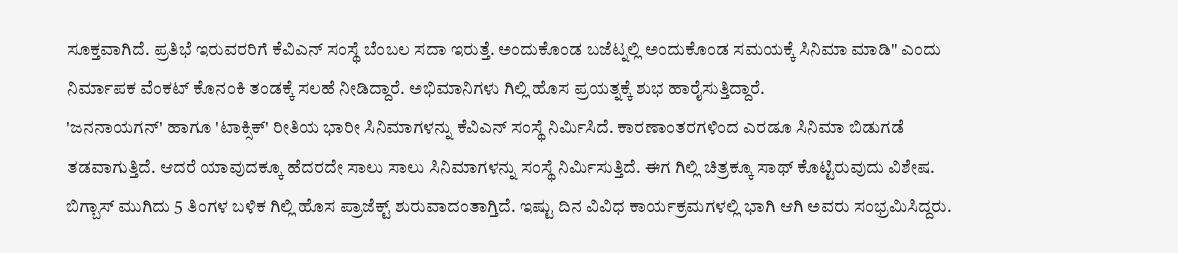ಸೂಕ್ತವಾಗಿದೆ. ಪ್ರತಿಭೆ ಇರುವರರಿಗೆ ಕೆವಿಎನ್ ಸಂಸ್ಥೆ ಬೆಂಬಲ ಸದಾ ಇರುತ್ತೆ. ಅಂದುಕೊಂಡ ಬಜೆಟ್ನಲ್ಲಿ ಅಂದುಕೊಂಡ ಸಮಯಕ್ಕೆ ಸಿನಿಮಾ ಮಾಡಿ" ಎಂದು ನಿರ್ಮಾಪಕ ವೆಂಕಟ್ ಕೊನಂಕಿ ತಂಡಕ್ಕೆ ಸಲಹೆ ನೀಡಿದ್ದಾರೆ. ಅಭಿಮಾನಿಗಳು ಗಿಲ್ಲಿ ಹೊಸ ಪ್ರಯತ್ನಕ್ಕೆ ಶುಭ ಹಾರೈಸುತ್ತಿದ್ದಾರೆ.
'ಜನನಾಯಗನ್' ಹಾಗೂ 'ಟಾಕ್ಸಿಕ್' ರೀತಿಯ ಭಾರೀ ಸಿನಿಮಾಗಳನ್ನು ಕೆವಿಎನ್ ಸಂಸ್ಥೆ ನಿರ್ಮಿಸಿದೆ. ಕಾರಣಾಂತರಗಳಿಂದ ಎರಡೂ ಸಿನಿಮಾ ಬಿಡುಗಡೆ ತಡವಾಗುತ್ತಿದೆ. ಆದರೆ ಯಾವುದಕ್ಕೂ ಹೆದರದೇ ಸಾಲು ಸಾಲು ಸಿನಿಮಾಗಳನ್ನು ಸಂಸ್ಥೆ ನಿರ್ಮಿಸುತ್ತಿದೆ. ಈಗ ಗಿಲ್ಲಿ ಚಿತ್ರಕ್ಕೂ ಸಾಥ್ ಕೊಟ್ಟಿರುವುದು ವಿಶೇಷ. ಬಿಗ್ಬಾಸ್ ಮುಗಿದು 5 ತಿಂಗಳ ಬಳಿಕ ಗಿಲ್ಲಿ ಹೊಸ ಪ್ರಾಜೆಕ್ಟ್ ಶುರುವಾದಂತಾಗ್ತಿದೆ. ಇಷ್ಟು ದಿನ ವಿವಿಧ ಕಾರ್ಯಕ್ರಮಗಳಲ್ಲಿ ಭಾಗಿ ಆಗಿ ಅವರು ಸಂಭ್ರಮಿಸಿದ್ದರು.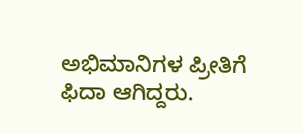ಅಭಿಮಾನಿಗಳ ಪ್ರೀತಿಗೆ ಫಿದಾ ಆಗಿದ್ದರು.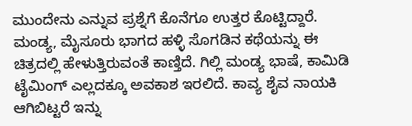ಮುಂದೇನು ಎನ್ನುವ ಪ್ರಶ್ನೆಗೆ ಕೊನೆಗೂ ಉತ್ತರ ಕೊಟ್ಟಿದ್ದಾರೆ.
ಮಂಡ್ಯ, ಮೈಸೂರು ಭಾಗದ ಹಳ್ಳಿ ಸೊಗಡಿನ ಕಥೆಯನ್ನು ಈ ಚಿತ್ರದಲ್ಲಿ ಹೇಳುತ್ತಿರುವಂತೆ ಕಾಣ್ತಿದೆ. ಗಿಲ್ಲಿ ಮಂಡ್ಯ ಭಾಷೆ, ಕಾಮಿಡಿ ಟೈಮಿಂಗ್ ಎಲ್ಲದಕ್ಕೂ ಅವಕಾಶ ಇರಲಿದೆ. ಕಾವ್ಯ ಶೈವ ನಾಯಕಿ ಆಗಿಬಿಟ್ಟರೆ ಇನ್ನು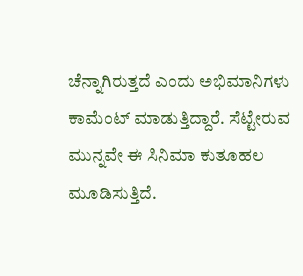ಚೆನ್ನಾಗಿರುತ್ತದೆ ಎಂದು ಅಭಿಮಾನಿಗಳು ಕಾಮೆಂಟ್ ಮಾಡುತ್ತಿದ್ದಾರೆ. ಸೆಟ್ಟೇರುವ ಮುನ್ನವೇ ಈ ಸಿನಿಮಾ ಕುತೂಹಲ ಮೂಡಿಸುತ್ತಿದೆ.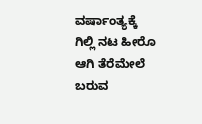ವರ್ಷಾಂತ್ಯಕ್ಕೆ ಗಿಲ್ಲಿ ನಟ ಹೀರೊ ಆಗಿ ತೆರೆಮೇಲೆ ಬರುವ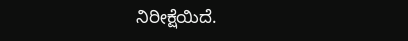ನಿರೀಕ್ಷೆಯಿದೆ.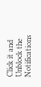Click it and Unblock the Notifications